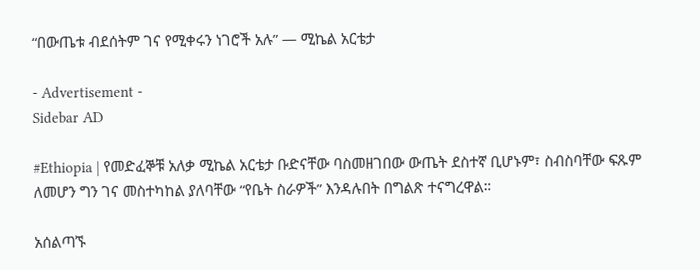“በውጤቱ ብደሰትም ገና የሚቀሩን ነገሮች አሉ” — ሚኬል አርቴታ

- Advertisement -
Sidebar AD

#Ethiopia | የመድፈኞቹ አለቃ ሚኬል አርቴታ ቡድናቸው ባስመዘገበው ውጤት ደስተኛ ቢሆኑም፣ ስብስባቸው ፍጹም ለመሆን ግን ገና መስተካከል ያለባቸው “የቤት ስራዎች” እንዳሉበት በግልጽ ተናግረዋል።

አሰልጣኙ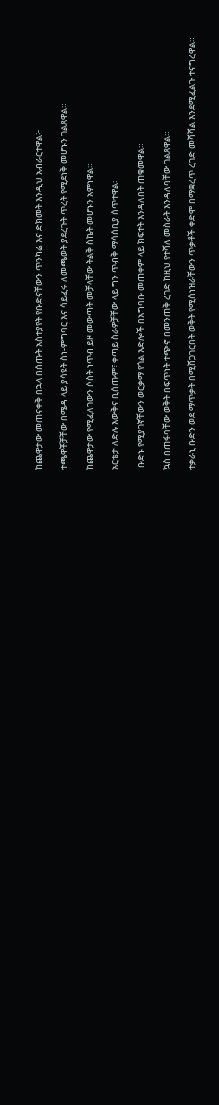ከጨዋታው መጠናቀቅ በኋላ በሰጡት አስተያየት የቡድናቸውን ጥንካሬ እና ድክመት እንዲህ አብራርተዋል፦

ተጫዋቾቻቸው በሜዳ ላይ ያሳዩት ስነ-ምግባር እና ሳይፈሩ ለመጫወት ያደረጉት ጥረት የሚደነቅ መሆኑን ገልጸዋል።

ከጨዋታው የሚፈለገውን ሶስት ነጥብ ይዞ መውጣት መቻላቸው ትልቅ ስኬት መሆኑን አምነዋል።

አርቴታ ለድሉ እውቅና ቢሰጡም፣ ቀጣይ ስራዎቻቸው ላይ ግን ጥብቅ ማሳሰቢያ ሰጥተዋል፡

 ቡድኑ የሚያገኛቸውን ወርቃማ የጎል እድሎች በአግባቡ መጠቀም ላይ ክፍተት እንዳለበት ጠቁመዋል።

ኳስ በጠፋባቸው ወቅት በፍጥነት ተጭኖ በመንጠቅ ረገድ ከዚህ የተሻለ መስራት እንዳለባቸው ገልጸዋል።

ተቃራኒ ቡድን ወደ ማጥቃት በሚሸጋገርበት ወቅት የሚሰነዝራቸውን ጥቃቶች ቀድሞ በማቋረጥ ረገድ መሻሻል እንደሚፈልጉ ተናግረዋል።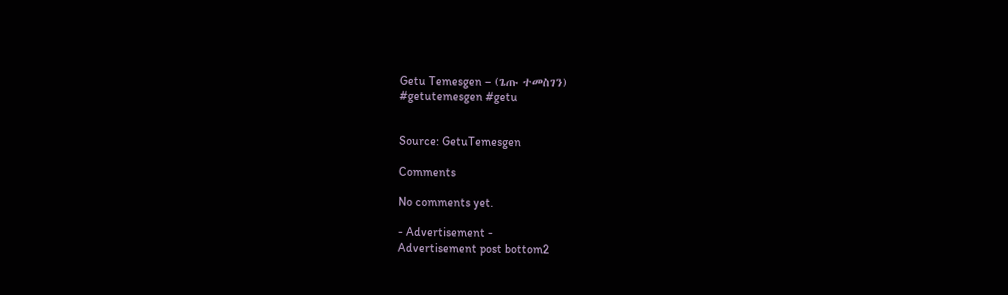Getu Temesgen – (ጌጡ ተመስገን)
#getutemesgen #getu


Source: GetuTemesgen

Comments

No comments yet.

- Advertisement -
Advertisement post bottom2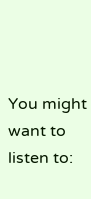You might want to listen to: